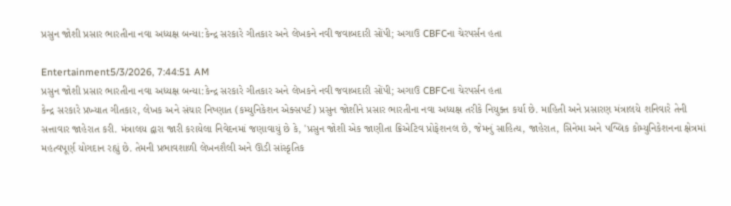પ્રસુન જોશી પ્રસાર ભારતીના નવા અધ્યક્ષ બન્યા:કેન્દ્ર સરકારે ગીતકાર અને લેખકને નવી જવાબદારી સોંપી; અગાઉ CBFCના ચેરપર્સન હતા

Entertainment5/3/2026, 7:44:51 AM
પ્રસુન જોશી પ્રસાર ભારતીના નવા અધ્યક્ષ બન્યા:કેન્દ્ર સરકારે ગીતકાર અને લેખકને નવી જવાબદારી સોંપી; અગાઉ CBFCના ચેરપર્સન હતા
કેન્દ્ર સરકારે પ્રખ્યાત ગીતકાર, લેખક અને સંચાર નિષ્ણાત (કમ્યુનિકેશન એક્સપર્ટ) પ્રસુન જોશીને પ્રસાર ભારતીના નવા અધ્યક્ષ તરીકે નિયુક્ત કર્યા છે. માહિતી અને પ્રસારણ મંત્રાલયે શનિવારે તેની સત્તાવાર જાહેરાત કરી. મંત્રાલય દ્વારા જારી કરાયેલા નિવેદનમાં જણાવાયું છે કે, 'પ્રસુન જોશી એક જાણીતા ક્રિએટિવ પ્રોફેશનલ છે, જેમનું સાહિત્ય, જાહેરાત, સિનેમા અને પબ્લિક કોમ્યુનિકેશનના ક્ષેત્રમાં મહત્વપૂર્ણ યોગદાન રહ્યું છે. તેમની પ્રભાવશાળી લેખનશૈલી અને ઊંડી સાંસ્કૃતિક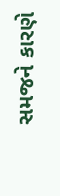સમજને કારણે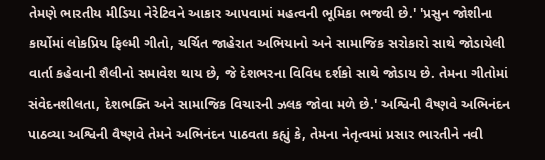તેમણે ભારતીય મીડિયા નેરેટિવને આકાર આપવામાં મહત્વની ભૂમિકા ભજવી છે.' 'પ્રસુન જોશીના કાર્યોમાં લોકપ્રિય ફિલ્મી ગીતો, ચર્ચિત જાહેરાત અભિયાનો અને સામાજિક સરોકારો સાથે જોડાયેલી વાર્તા કહેવાની શૈલીનો સમાવેશ થાય છે, જે દેશભરના વિવિધ દર્શકો સાથે જોડાય છે. તેમના ગીતોમાં સંવેદનશીલતા, દેશભક્તિ અને સામાજિક વિચારની ઝલક જોવા મળે છે.' અશ્વિની વૈષ્ણવે અભિનંદન પાઠવ્યા અશ્વિની વૈષ્ણવે તેમને અભિનંદન પાઠવતા કહ્યું કે, તેમના નેતૃત્વમાં પ્રસાર ભારતીને નવી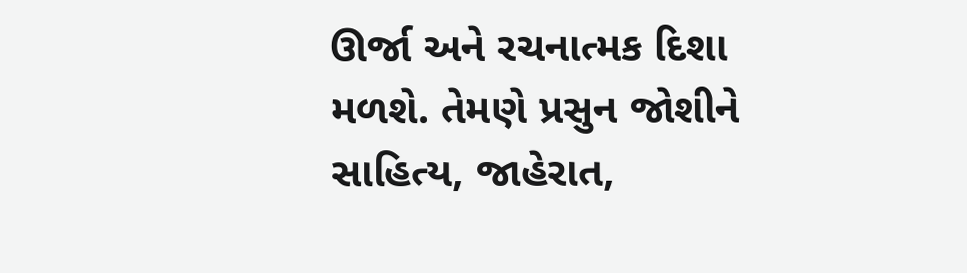ઊર્જા અને રચનાત્મક દિશા મળશે. તેમણે પ્રસુન જોશીને સાહિત્ય, જાહેરાત,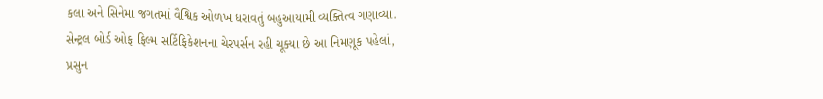કલા અને સિનેમા જગતમાં વૈશ્વિક ઓળખ ધરાવતું બહુઆયામી વ્યક્તિત્વ ગણાવ્યા. સેન્ટ્રલ બોર્ડ ઓફ ફિલ્મ સર્ટિફિકેશનના ચેરપર્સન રહી ચૂક્યા છે આ નિમણૂક પહેલાં, પ્રસુન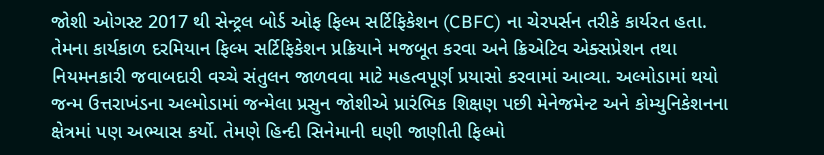જોશી ઓગસ્ટ 2017 થી સેન્ટ્રલ બોર્ડ ઓફ ફિલ્મ સર્ટિફિકેશન (CBFC) ના ચેરપર્સન તરીકે કાર્યરત હતા. તેમના કાર્યકાળ દરમિયાન ફિલ્મ સર્ટિફિકેશન પ્રક્રિયાને મજબૂત કરવા અને ક્રિએટિવ એક્સપ્રેશન તથા નિયમનકારી જવાબદારી વચ્ચે સંતુલન જાળવવા માટે મહત્વપૂર્ણ પ્રયાસો કરવામાં આવ્યા. અલ્મોડામાં થયો જન્મ ઉત્તરાખંડના અલ્મોડામાં જન્મેલા પ્રસુન જોશીએ પ્રારંભિક શિક્ષણ પછી મેનેજમેન્ટ અને કોમ્યુનિકેશનના ક્ષેત્રમાં પણ અભ્યાસ કર્યો. તેમણે હિન્દી સિનેમાની ઘણી જાણીતી ફિલ્મો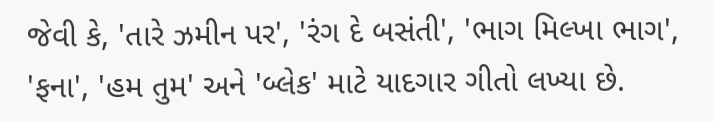જેવી કે, 'તારે ઝમીન પર', 'રંગ દે બસંતી', 'ભાગ મિલ્ખા ભાગ', 'ફના', 'હમ તુમ' અને 'બ્લેક' માટે યાદગાર ગીતો લખ્યા છે.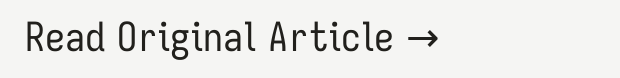Read Original Article →